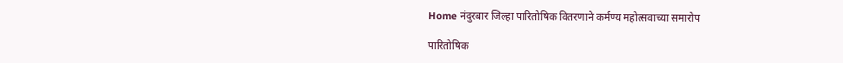Home नंदुरबार जिल्हा पारितोषिक वितरणाने कर्मण्य महोत्सवाच्या समारोप

पारितोषिक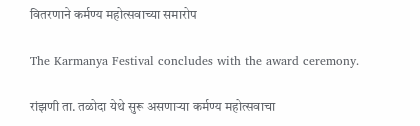वितरणाने कर्मण्य महोत्सवाच्या समारोप

The Karmanya Festival concludes with the award ceremony.

रांझणी ता. तळोदा येथे सुरू असणाऱ्या कर्मण्य महोत्सवाचा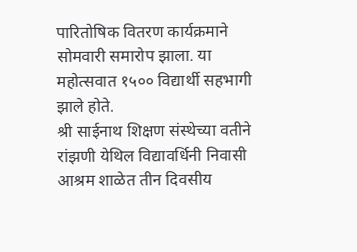पारितोषिक वितरण कार्यक्रमाने सोमवारी समारोप झाला. या महोत्सवात १५०० विद्यार्थी सहभागी झाले होते.
श्री साईनाथ शिक्षण संस्थेच्या वतीने रांझणी येथिल विद्यावर्धिनी निवासी आश्रम शाळेत तीन दिवसीय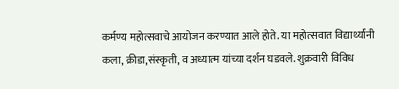कर्मण्य महोत्सवाचे आयोजन करण्यात आले होते. या महोत्सवात विद्यार्थ्यांनी कला, क्रीडा,संस्कृती, व अध्यात्म यांच्या दर्शन घडवले. शुक्रवारी विविध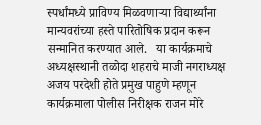स्पर्धांमध्ये प्राविण्य मिळवणाऱ्या विद्यार्थ्यांना मान्यवरांच्या हस्ते पारितोषिक प्रदान करून सन्मानित करण्यात आले.   या कार्यक्रमाचे अध्यक्षस्थानी तळोदा शहराचे माजी नगराध्यक्ष अजय परदेशी होते प्रमुख पाहुणे म्हणून कार्यक्रमाला पोलीस निरीक्षक राजन मोरे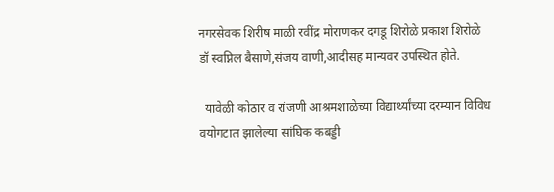नगरसेवक शिरीष माळी रवींद्र मोराणकर दगडू शिरोळे प्रकाश शिरोळे डॉ स्वप्निल बैसाणे,संजय वाणी,आदीसह मान्यवर उपस्थित होते.

  यावेळी कोठार व रांजणी आश्रमशाळेच्या विद्यार्थ्यांच्या दरम्यान विविध वयोगटात झालेल्या सांघिक कबड्डी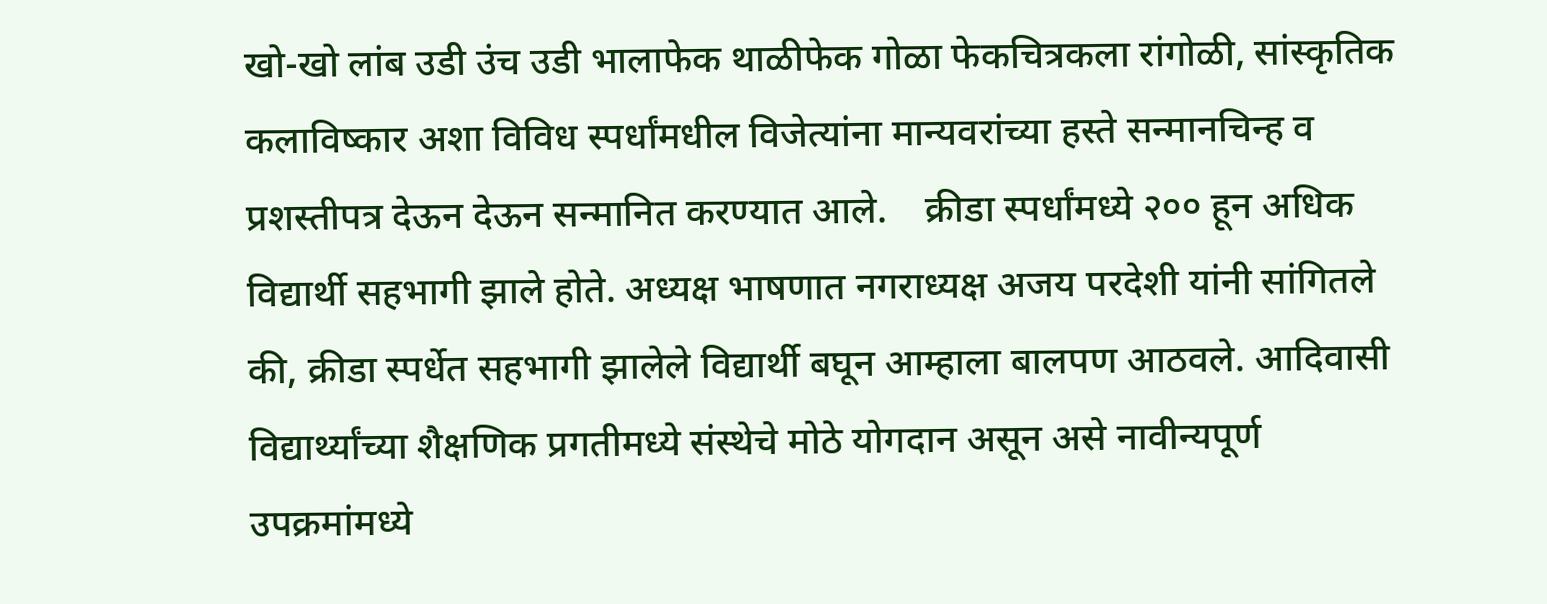खो-खो लांब उडी उंच उडी भालाफेक थाळीफेक गोळा फेकचित्रकला रांगोळी, सांस्कृतिक कलाविष्कार अशा विविध स्पर्धांमधील विजेत्यांना मान्यवरांच्या हस्ते सन्मानचिन्ह व प्रशस्तीपत्र देऊन देऊन सन्मानित करण्यात आले.    क्रीडा स्पर्धांमध्ये २०० हून अधिक विद्यार्थी सहभागी झाले होते. अध्यक्ष भाषणात नगराध्यक्ष अजय परदेशी यांनी सांगितले की, क्रीडा स्पर्धेत सहभागी झालेले विद्यार्थी बघून आम्हाला बालपण आठवले. आदिवासी विद्यार्थ्यांच्या शैक्षणिक प्रगतीमध्ये संस्थेचे मोठे योगदान असून असे नावीन्यपूर्ण उपक्रमांमध्ये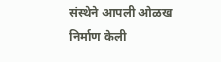संस्थेने आपली ओळख निर्माण केली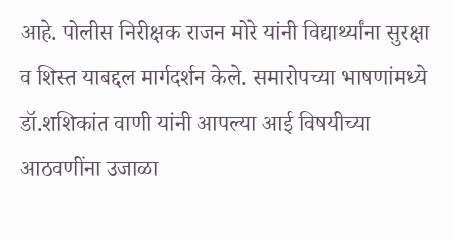आहे. पोलीस निरीक्षक राजन मोरे यांनी विद्यार्थ्यांना सुरक्षा व शिस्त याबद्दल मार्गदर्शन केले. समारोपच्या भाषणांमध्ये डॉ.शशिकांत वाणी यांनी आपल्या आई विषयीच्या आठवणींना उजाळा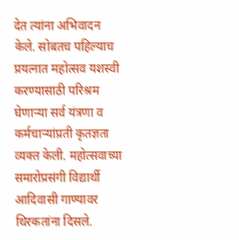देत त्यांना अभिवादन केले. सोबतच पहिल्याच प्रयत्नात महोत्सव यशस्वी करण्यासाठी परिश्रम घेणाऱ्या सर्व यंत्रणा व कर्मचाऱ्यांप्रती कृतज्ञता व्यक्त केली. महोत्सवाच्या समारोप्रसंगी विद्यार्थी आदिवासी गाण्यावर थिरकतांना दिसले.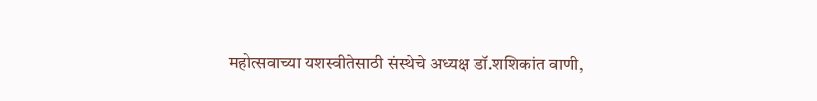महोत्सवाच्या यशस्वीतेसाठी संस्थेचे अध्यक्ष डॉ.शशिकांत वाणी,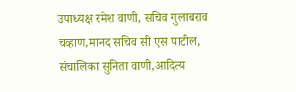उपाध्यक्ष रमेश वाणी, सचिव गुलाबराव चव्हाण,मानद सचिव सी एस पाटील, संचालिका सुनिता वाणी,आदित्य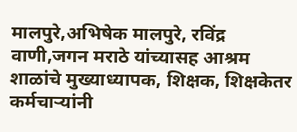मालपुरे,अभिषेक मालपुरे, रविंद्र वाणी,जगन मराठे यांच्यासह आश्रम शाळांचे मुख्याध्यापक, शिक्षक, शिक्षकेतर कर्मचाऱ्यांनी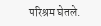परिश्रम घेतले.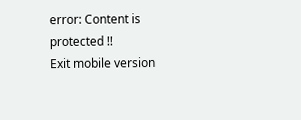error: Content is protected !!
Exit mobile version